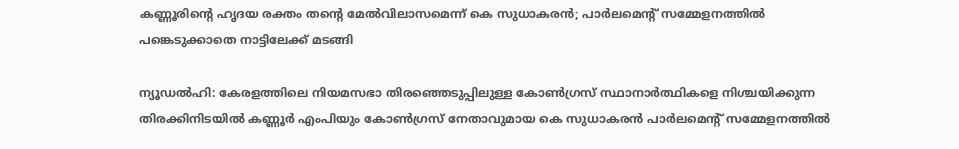കണ്ണൂരിന്റെ ഹൃദയ രക്തം തന്റെ മേല്‍വിലാസമെന്ന് കെ സുധാകരന്‍; പാര്‍ലമെന്റ് സമ്മേളനത്തില്‍ പങ്കെടുക്കാതെ നാട്ടിലേക്ക് മടങ്ങി

ന്യൂഡല്‍ഹി: കേരളത്തിലെ നിയമസഭാ തിരഞ്ഞെടുപ്പിലുള്ള കോണ്‍ഗ്രസ് സ്ഥാനാര്‍ത്ഥികളെ നിശ്ചയിക്കുന്ന തിരക്കിനിടയില്‍ കണ്ണൂര്‍ എംപിയും കോണ്‍ഗ്രസ് നേതാവുമായ കെ സുധാകരന്‍ പാര്‍ലമെന്റ് സമ്മേളനത്തില്‍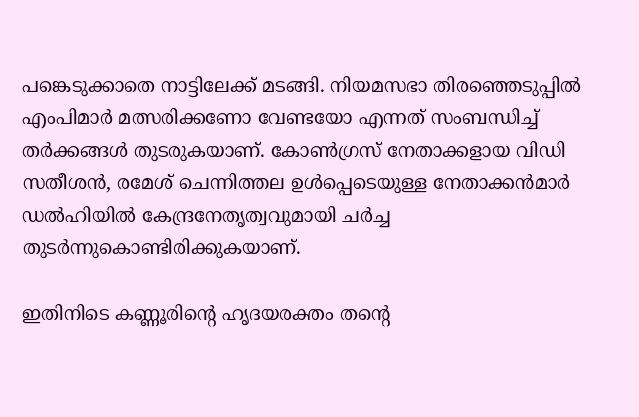പങ്കെടുക്കാതെ നാട്ടിലേക്ക് മടങ്ങി. നിയമസഭാ തിരഞ്ഞെടുപ്പില്‍ എംപിമാര്‍ മത്സരിക്കണോ വേണ്ടയോ എന്നത് സംബന്ധിച്ച് തര്‍ക്കങ്ങള്‍ തുടരുകയാണ്. കോണ്‍ഗ്രസ് നേതാക്കളായ വിഡി സതീശന്‍, രമേശ് ചെന്നിത്തല ഉള്‍പ്പെടെയുള്ള നേതാക്കന്‍മാര്‍ ഡല്‍ഹിയില്‍ കേന്ദ്രനേതൃത്വവുമായി ചര്‍ച്ച തുടര്‍ന്നുകൊണ്ടിരിക്കുകയാണ്.

ഇതിനിടെ കണ്ണൂരിന്റെ ഹൃദയരക്തം തന്റെ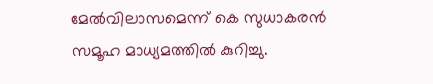മേല്‍വിലാസമെന്ന് കെ സുധാകരന്‍ സമൂഹ മാധ്യമത്തില്‍ കുറിച്ചു.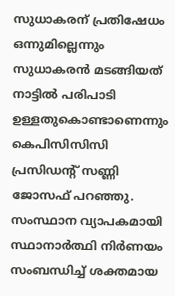സുധാകരന് പ്രതിഷേധം ഒന്നുമില്ലെന്നും സുധാകരന്‍ മടങ്ങിയത് നാട്ടില്‍ പരിപാടി ഉള്ളതുകൊണ്ടാണെന്നും കെപിസിസിസി പ്രസിഡന്റ് സണ്ണി ജോസഫ് പറഞ്ഞു. സംസ്ഥാന വ്യാപകമായി സ്ഥാനാര്‍ത്ഥി നിര്‍ണയം സംബന്ധിച്ച് ശക്തമായ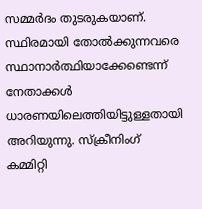സമ്മര്‍ദം തുടരുകയാണ്. സ്ഥിരമായി തോല്‍ക്കുന്നവരെ സ്ഥാനാര്‍ത്ഥിയാക്കേണ്ടെന്ന് നേതാക്കള്‍ ധാരണയിലെത്തിയിട്ടുള്ളതായി അറിയുന്നു. സ്‌ക്രീനിംഗ് കമ്മിറ്റി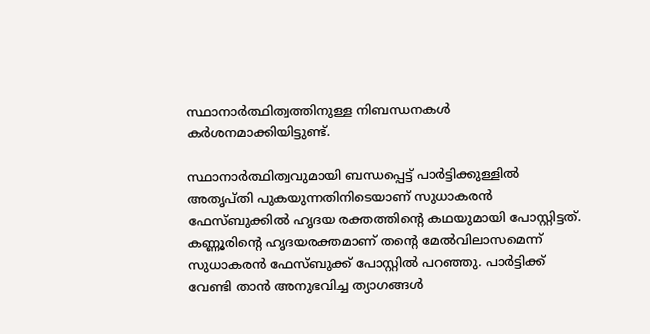സ്ഥാനാര്‍ത്ഥിത്വത്തിനുള്ള നിബന്ധനകള്‍ കര്‍ശനമാക്കിയിട്ടുണ്ട്.

സ്ഥാനാര്‍ത്ഥിത്വവുമായി ബന്ധപ്പെട്ട് പാര്‍ട്ടിക്കുള്ളില്‍ അതൃപ്തി പുകയുന്നതിനിടെയാണ് സുധാകരന്‍ ഫേസ്ബുക്കില്‍ ഹൃദയ രക്തത്തിന്റെ കഥയുമായി പോസ്റ്റിട്ടത്. കണ്ണൂരിന്റെ ഹൃദയരക്തമാണ് തന്റെ മേല്‍വിലാസമെന്ന് സുധാകരന്‍ ഫേസ്ബുക്ക് പോസ്റ്റില്‍ പറഞ്ഞു. പാര്‍ട്ടിക്ക് വേണ്ടി താന്‍ അനുഭവിച്ച ത്യാഗങ്ങള്‍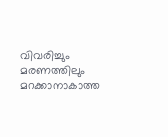വിവരിച്ചും മരണത്തിലും മറക്കാനാകാത്ത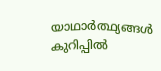യാഥാര്‍ത്ഥ്യങ്ങള്‍ കുറിപ്പില്‍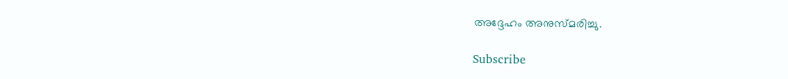അദ്ദേഹം അനുസ്മരിച്ചു.

Subscribe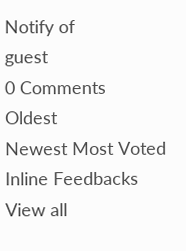Notify of
guest
0 Comments
Oldest
Newest Most Voted
Inline Feedbacks
View all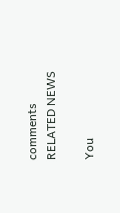comments
RELATED NEWS

You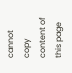cannot copy content of this page